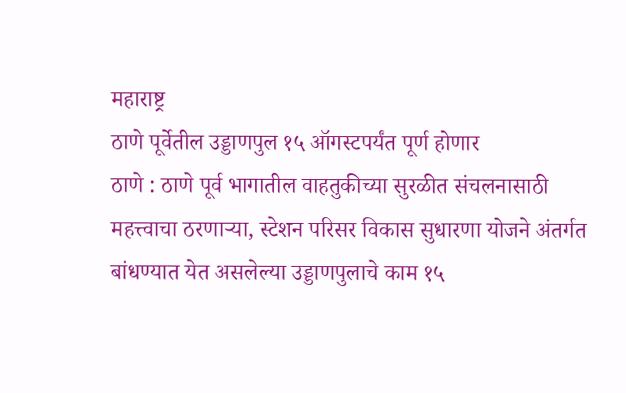महाराष्ट्र
ठाणे पूर्वेतील उड्डाणपुल १५ ऑगस्टपर्यंत पूर्ण होणार
ठाणे : ठाणे पूर्व भागातील वाहतुकीच्या सुरळीत संचलनासाठी महत्त्वाचा ठरणाऱ्या, स्टेशन परिसर विकास सुधारणा योजने अंतर्गत बांधण्यात येत असलेल्या उड्डाणपुलाचे काम १५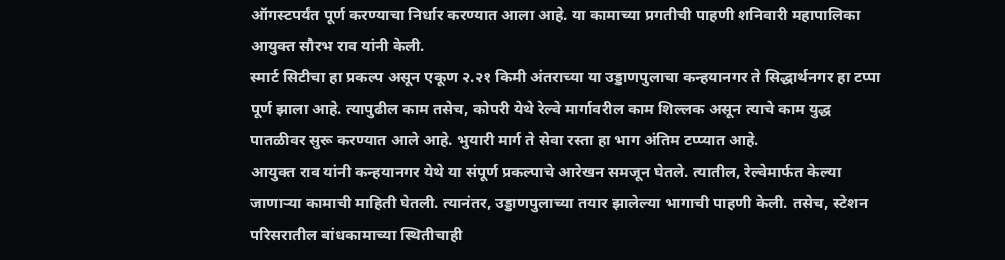ऑगस्टपर्यंत पूर्ण करण्याचा निर्धार करण्यात आला आहे. या कामाच्या प्रगतीची पाहणी शनिवारी महापालिका आयुक्त सौरभ राव यांनी केली.
स्मार्ट सिटीचा हा प्रकल्प असून एकूण २.२१ किमी अंतराच्या या उड्डाणपुलाचा कन्हयानगर ते सिद्धार्थनगर हा टप्पा पूर्ण झाला आहे. त्यापुढील काम तसेच, कोपरी येथे रेल्वे मार्गावरील काम शिल्लक असून त्याचे काम युद्ध पातळीवर सुरू करण्यात आले आहे. भुयारी मार्ग ते सेवा रस्ता हा भाग अंतिम टप्प्यात आहे.
आयुक्त राव यांनी कन्हयानगर येथे या संपूर्ण प्रकल्पाचे आरेखन समजून घेतले. त्यातील, रेल्वेमार्फत केल्या जाणाऱ्या कामाची माहिती घेतली. त्यानंतर, उड्डाणपुलाच्या तयार झालेल्या भागाची पाहणी केली. तसेच, स्टेशन परिसरातील बांधकामाच्या स्थितीचाही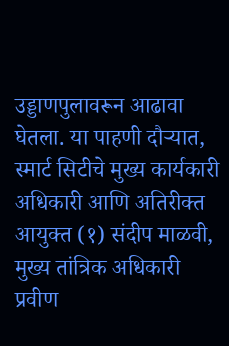उड्डाणपुलावरून आढावा घेतला. या पाहणी दौऱ्यात, स्मार्ट सिटीचे मुख्य कार्यकारी अधिकारी आणि अतिरीक्त आयुक्त (१) संदीप माळवी, मुख्य तांत्रिक अधिकारी प्रवीण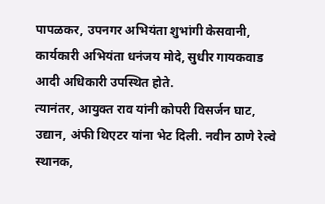पापळकर, उपनगर अभियंता शुभांगी केसवानी, कार्यकारी अभियंता धनंजय मोदे, सुधीर गायकवाड आदी अधिकारी उपस्थित होते.
त्यानंतर, आयुक्त राव यांनी कोपरी विसर्जन घाट, उद्यान, अंफी थिएटर यांना भेट दिली. नवीन ठाणे रेल्वे स्थानक,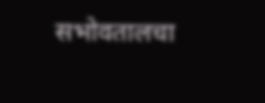सभोवतालचा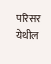परिसर येथील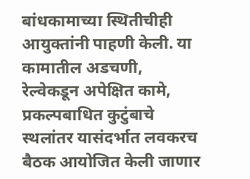बांधकामाच्या स्थितीचीही आयुक्तांनी पाहणी केली. या कामातील अडचणी, रेल्वेकडून अपेक्षित कामे, प्रकल्पबाधित कुटुंबाचे स्थलांतर यासंदर्भात लवकरच बैठक आयोजित केली जाणार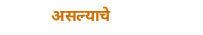असल्याचे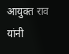आयुक्त राव यांनी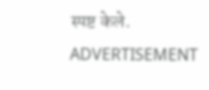स्पष्ट केले.
ADVERTISEMENT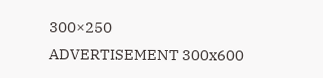300×250
ADVERTISEMENT 300x600